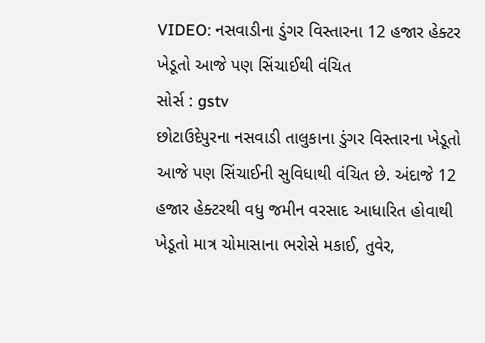VIDEO: નસવાડીના ડુંગર વિસ્તારના 12 હજાર હેક્ટર ખેડૂતો આજે પણ સિંચાઈથી વંચિત
સોર્સ : gstv
છોટાઉદેપુરના નસવાડી તાલુકાના ડુંગર વિસ્તારના ખેડૂતો આજે પણ સિંચાઈની સુવિધાથી વંચિત છે. અંદાજે 12 હજાર હેક્ટરથી વધુ જમીન વરસાદ આધારિત હોવાથી ખેડૂતો માત્ર ચોમાસાના ભરોસે મકાઈ, તુવેર,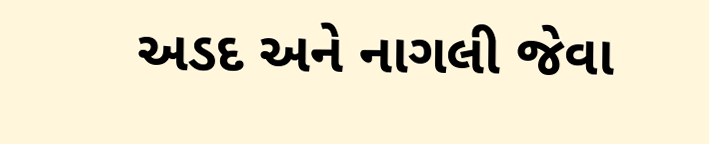અડદ અને નાગલી જેવા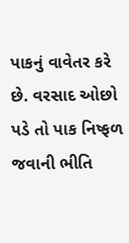પાકનું વાવેતર કરે છે. વરસાદ ઓછો પડે તો પાક નિષ્ફળ જવાની ભીતિ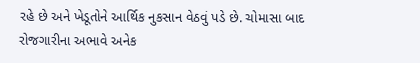રહે છે અને ખેડૂતોને આર્થિક નુકસાન વેઠવું પડે છે. ચોમાસા બાદ રોજગારીના અભાવે અનેક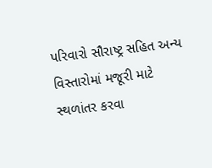પરિવારો સૌરાષ્ટ્ર સહિત અન્ય વિસ્તારોમાં મજૂરી માટે સ્થળાંતર કરવા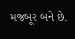મજબૂર બને છે.